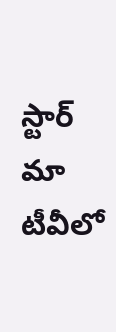స్టార్ మా టీవీలో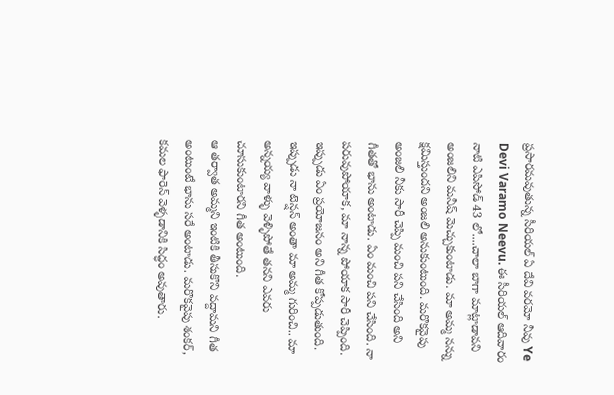ప్రసారమవుతున్న సీరియల్ ఏ దేవి వరమో నీవు Ye Devi Varamo Neevu. ఈ సీరియల్ ఆదివారం నాటి ఎపిసోడ్ 43 లో....చాలా బాగా మాట్లాడావని అంజలిని మనీష్ మెచ్చుకుంటాడు. మా అమ్మ నన్ను క్షమిస్తుందని అంజలి అనుకుంటుంది. మరొకవైపు అంజలి నీకు సారీ చెప్పి మంచి పని చేసింది అని గీతతో భాను అంటాడు. ఏం మంచి పని చేసింది. నా పరువుపోయాక, మా నాన్న పోయాక సారీ చెప్పింది. ఇప్పుడు ఏం ప్రయోజనం అని గీత కోప్పడుతుంది. ఇప్పుడు నా టెన్షన్ అంతా మా అమ్మ గురించి.. మా అన్నయ్య వాళ్ళు వెళ్ళిపోతే తనని ఎవరు చూసుకుంటారని గీత అంటుంది.
ఆ తర్వాత అమ్మని ఇంటికి తీసుకొని వద్దామని గీత అంటుంటే భాను సరే అంటాడు. మరొకవైపు శంకర్, కమల ఫారెన్ వెళ్ళడానికి సిద్ధం అవుతారు.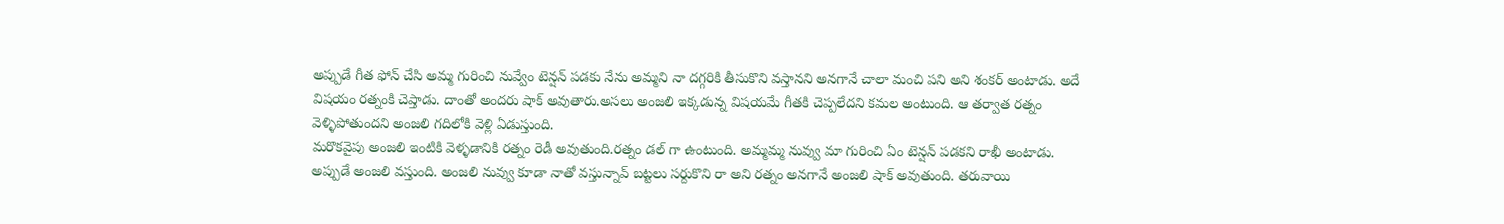అప్పుడే గీత ఫోన్ చేసి అమ్మ గురించి నువ్వేం టెన్షన్ పడకు నేను అమ్మని నా దగ్గరికి తీసుకొని వస్తానని అనగానే చాలా మంచి పని అని శంకర్ అంటాడు. అదే విషయం రత్నంకి చెప్తాడు. దాంతో అందరు షాక్ అవుతారు.అసలు అంజలి ఇక్కడున్న విషయమే గీతకి చెప్పలేదని కమల అంటుంది. ఆ తర్వాత రత్నం వెళ్ళిపోతుందని అంజలి గదిలోకి వెళ్లి ఏడుస్తుంది.
మరొకవైపు అంజలి ఇంటికి వెళ్ళడానికి రత్నం రెడీ అవుతుంది.రత్నం డల్ గా ఉంటుంది. అమ్మమ్మ నువ్వు మా గురించి ఏం టెన్షన్ పడకని రాఖీ అంటాడు. అప్పుడే అంజలి వస్తుంది. అంజలి నువ్వు కూడా నాతో వస్తున్నావ్ బట్టలు సర్దుకొని రా అని రత్నం అనగానే అంజలి షాక్ అవుతుంది. తరువాయి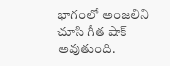భాగంలో అంజలిని చూసి గీత షాక్ అవుతుంది.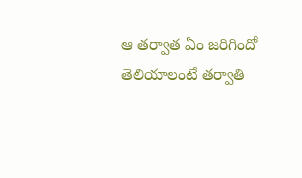ఆ తర్వాత ఏం జరిగిందో తెలియాలంటే తర్వాతి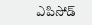ఎపిసోడ్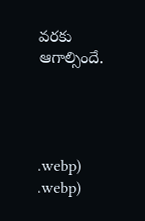వరకు ఆగాల్సిందే.




.webp)
.webp)